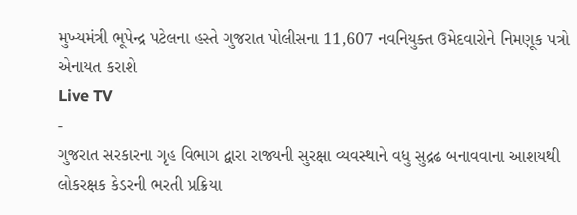મુખ્યમંત્રી ભૂપેન્દ્ર પટેલના હસ્તે ગુજરાત પોલીસના 11,607 નવનિયુક્ત ઉમેદવારોને નિમણૂક પત્રો એનાયત કરાશે
Live TV
-
ગુજરાત સરકારના ગૃહ વિભાગ દ્વારા રાજ્યની સુરક્ષા વ્યવસ્થાને વધુ સુદ્રઢ બનાવવાના આશયથી લોકરક્ષક કેડરની ભરતી પ્રક્રિયા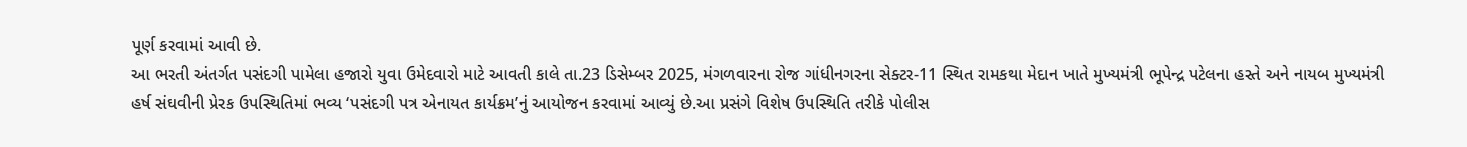પૂર્ણ કરવામાં આવી છે.
આ ભરતી અંતર્ગત પસંદગી પામેલા હજારો યુવા ઉમેદવારો માટે આવતી કાલે તા.23 ડિસેમ્બર 2025, મંગળવારના રોજ ગાંધીનગરના સેક્ટર-11 સ્થિત રામકથા મેદાન ખાતે મુખ્યમંત્રી ભૂપેન્દ્ર પટેલના હસ્તે અને નાયબ મુખ્યમંત્રી હર્ષ સંઘવીની પ્રેરક ઉપસ્થિતિમાં ભવ્ય ‘પસંદગી પત્ર એનાયત કાર્યક્રમ’નું આયોજન કરવામાં આવ્યું છે.આ પ્રસંગે વિશેષ ઉપસ્થિતિ તરીકે પોલીસ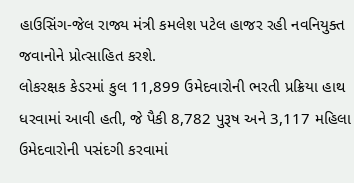હાઉસિંગ-જેલ રાજ્ય મંત્રી કમલેશ પટેલ હાજર રહી નવનિયુક્ત જવાનોને પ્રોત્સાહિત કરશે.
લોકરક્ષક કેડરમાં કુલ 11,899 ઉમેદવારોની ભરતી પ્રક્રિયા હાથ ધરવામાં આવી હતી, જે પૈકી 8,782 પુરૂષ અને 3,117 મહિલા ઉમેદવારોની પસંદગી કરવામાં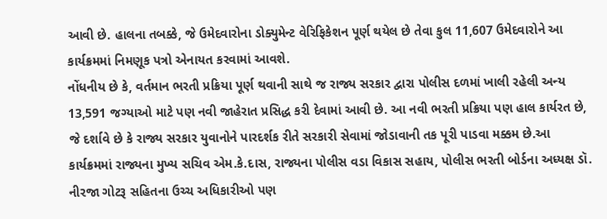આવી છે. હાલના તબક્કે, જે ઉમેદવારોના ડોક્યુમેન્ટ વેરિફિકેશન પૂર્ણ થયેલ છે તેવા કુલ 11,607 ઉમેદવારોને આ કાર્યક્રમમાં નિમણૂક પત્રો એનાયત કરવામાં આવશે.
નોંધનીય છે કે, વર્તમાન ભરતી પ્રક્રિયા પૂર્ણ થવાની સાથે જ રાજ્ય સરકાર દ્વારા પોલીસ દળમાં ખાલી રહેલી અન્ય 13,591 જગ્યાઓ માટે પણ નવી જાહેરાત પ્રસિદ્ધ કરી દેવામાં આવી છે. આ નવી ભરતી પ્રક્રિયા પણ હાલ કાર્યરત છે, જે દર્શાવે છે કે રાજ્ય સરકાર યુવાનોને પારદર્શક રીતે સરકારી સેવામાં જોડાવાની તક પૂરી પાડવા મક્કમ છે.આ કાર્યક્રમમાં રાજ્યના મુખ્ય સચિવ એમ.કે.દાસ, રાજ્યના પોલીસ વડા વિકાસ સહાય, પોલીસ ભરતી બોર્ડના અધ્યક્ષ ડૉ. નીરજા ગોટરૂ સહિતના ઉચ્ચ અધિકારીઓ પણ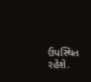ઉપસ્થિત રહેશે.